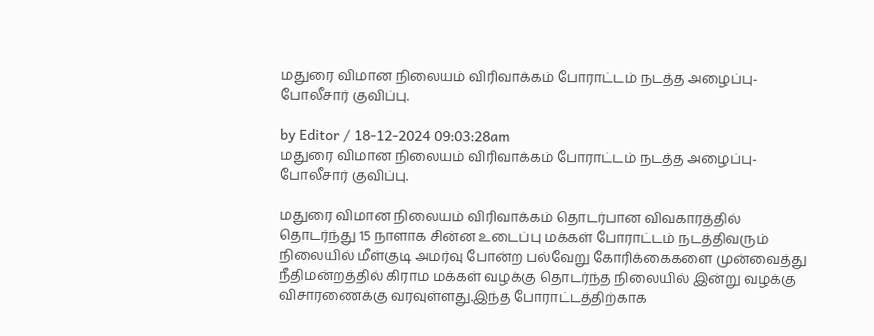மதுரை விமான நிலையம் விரிவாக்கம் போராட்டம் நடத்த அழைப்பு-போலீசார் குவிப்பு.

by Editor / 18-12-2024 09:03:28am
மதுரை விமான நிலையம் விரிவாக்கம் போராட்டம் நடத்த அழைப்பு-போலீசார் குவிப்பு.

மதுரை விமான நிலையம் விரிவாக்கம் தொடர்பான விவகாரத்தில் தொடர்ந்து 15 நாளாக சின்ன உடைப்பு மக்கள் போராட்டம் நடத்திவரும் நிலையில் மீள்குடி அமர்வு போன்ற பல்வேறு கோரிக்கைகளை முன்வைத்து நீதிமன்றத்தில் கிராம மக்கள் வழக்கு தொடர்ந்த நிலையில் இன்று வழக்கு விசாரணைக்கு வரவுள்ளது.இந்த போராட்டத்திற்காக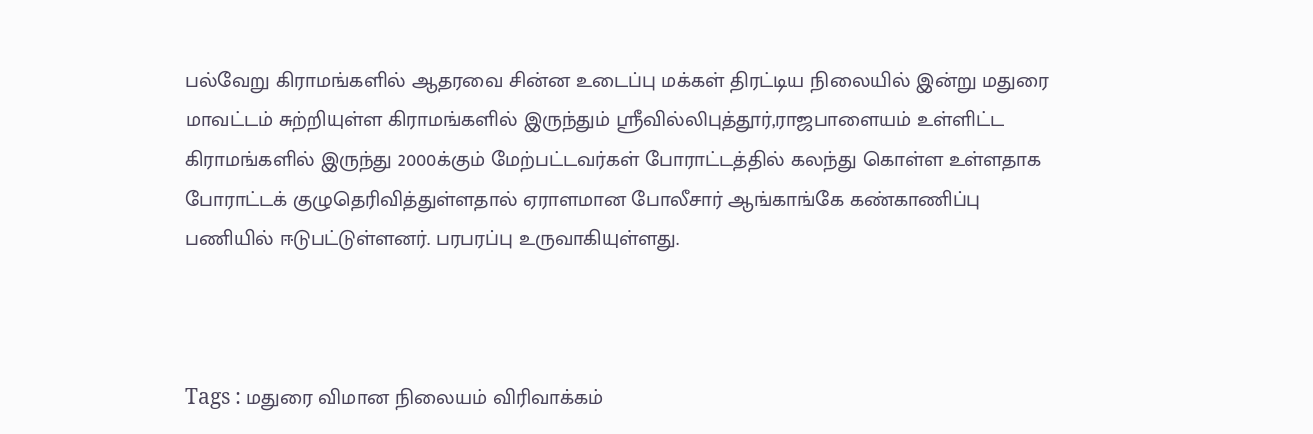பல்வேறு கிராமங்களில் ஆதரவை சின்ன உடைப்பு மக்கள் திரட்டிய நிலையில் இன்று மதுரை மாவட்டம் சுற்றியுள்ள கிராமங்களில் இருந்தும் ஸ்ரீவில்லிபுத்தூர்,ராஜபாளையம் உள்ளிட்ட கிராமங்களில் இருந்து 2000க்கும் மேற்பட்டவர்கள் போராட்டத்தில் கலந்து கொள்ள உள்ளதாக  போராட்டக் குழுதெரிவித்துள்ளதால் ஏராளமான போலீசார் ஆங்காங்கே கண்காணிப்பு பணியில் ஈடுபட்டுள்ளனர். பரபரப்பு உருவாகியுள்ளது.



Tags : மதுரை விமான நிலையம் விரிவாக்கம்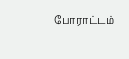போராட்டம்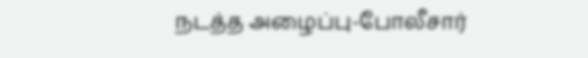நடத்த அழைப்பு-போலீசார்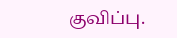குவிப்பு.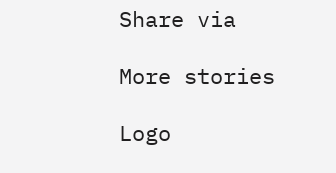Share via

More stories

Logo